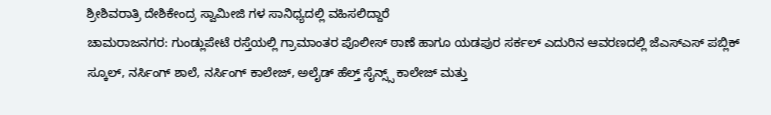ಶ್ರೀಶಿವರಾತ್ರಿ ದೇಶಿಕೇಂದ್ರ ಸ್ವಾಮೀಜಿ ಗಳ ಸಾನಿಧ್ಯದಲ್ಲಿ ವಹಿಸಲಿದ್ದಾರೆ
ಚಾಮರಾಜನಗರ: ಗುಂಡ್ಲುಪೇಟೆ ರಸ್ತೆಯಲ್ಲಿ ಗ್ರಾಮಾಂತರ ಪೊಲೀಸ್ ಠಾಣೆ ಹಾಗೂ ಯಡಪುರ ಸರ್ಕಲ್ ಎದುರಿನ ಆವರಣದಲ್ಲಿ ಜೆಎಸ್ಎಸ್ ಪಬ್ಲಿಕ್ ಸ್ಕೂಲ್, ನರ್ಸಿಂಗ್ ಶಾಲೆ, ನರ್ಸಿಂಗ್ ಕಾಲೇಜ್, ಅಲೈಡ್ ಹೆಲ್ತ್ ಸೈನ್ಸ್ಸ್ ಕಾಲೇಜ್ ಮತ್ತು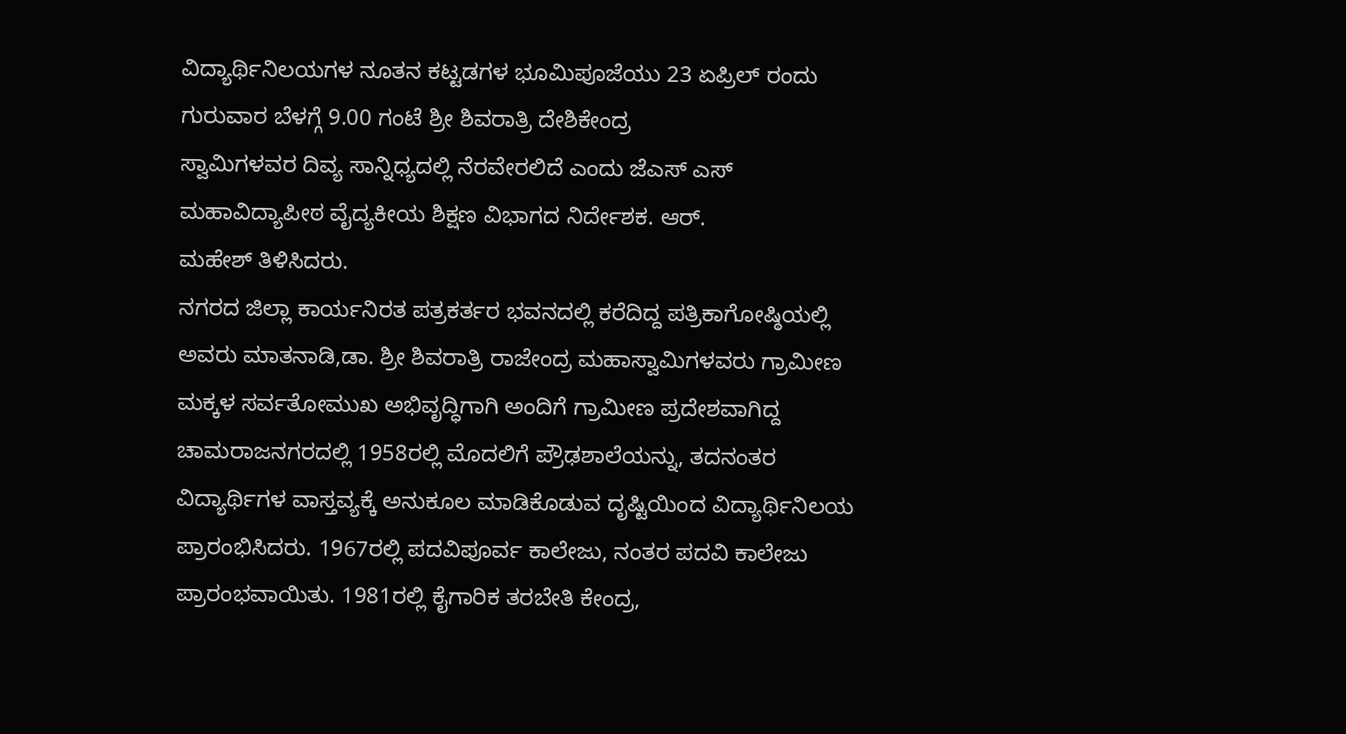ವಿದ್ಯಾರ್ಥಿನಿಲಯಗಳ ನೂತನ ಕಟ್ಟಡಗಳ ಭೂಮಿಪೂಜೆಯು 23 ಏಪ್ರಿಲ್ ರಂದು ಗುರುವಾರ ಬೆಳಗ್ಗೆ 9.00 ಗಂಟೆ ಶ್ರೀ ಶಿವರಾತ್ರಿ ದೇಶಿಕೇಂದ್ರ
ಸ್ವಾಮಿಗಳವರ ದಿವ್ಯ ಸಾನ್ನಿಧ್ಯದಲ್ಲಿ ನೆರವೇರಲಿದೆ ಎಂದು ಜೆಎಸ್ ಎಸ್ ಮಹಾವಿದ್ಯಾಪೀಠ ವೈದ್ಯಕೀಯ ಶಿಕ್ಷಣ ವಿಭಾಗದ ನಿರ್ದೇಶಕ. ಆರ್.
ಮಹೇಶ್ ತಿಳಿಸಿದರು.
ನಗರದ ಜಿಲ್ಲಾ ಕಾರ್ಯನಿರತ ಪತ್ರಕರ್ತರ ಭವನದಲ್ಲಿ ಕರೆದಿದ್ದ ಪತ್ರಿಕಾಗೋಷ್ಠಿಯಲ್ಲಿ ಅವರು ಮಾತನಾಡಿ,ಡಾ. ಶ್ರೀ ಶಿವರಾತ್ರಿ ರಾಜೇಂದ್ರ ಮಹಾಸ್ವಾಮಿಗಳವರು ಗ್ರಾಮೀಣ ಮಕ್ಕಳ ಸರ್ವತೋಮುಖ ಅಭಿವೃದ್ಧಿಗಾಗಿ ಅಂದಿಗೆ ಗ್ರಾಮೀಣ ಪ್ರದೇಶವಾಗಿದ್ದ ಚಾಮರಾಜನಗರದಲ್ಲಿ 1958ರಲ್ಲಿ ಮೊದಲಿಗೆ ಪ್ರೌಢಶಾಲೆಯನ್ನು, ತದನಂತರ ವಿದ್ಯಾರ್ಥಿಗಳ ವಾಸ್ತವ್ಯಕ್ಕೆ ಅನುಕೂಲ ಮಾಡಿಕೊಡುವ ದೃಷ್ಟಿಯಿಂದ ವಿದ್ಯಾರ್ಥಿನಿಲಯ ಪ್ರಾರಂಭಿಸಿದರು. 1967ರಲ್ಲಿ ಪದವಿಪೂರ್ವ ಕಾಲೇಜು, ನಂತರ ಪದವಿ ಕಾಲೇಜು ಪ್ರಾರಂಭವಾಯಿತು. 1981ರಲ್ಲಿ ಕೈಗಾರಿಕ ತರಬೇತಿ ಕೇಂದ್ರ,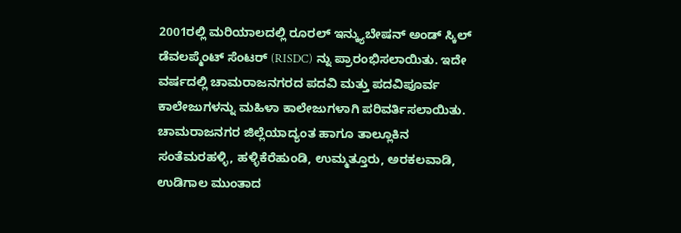2001ರಲ್ಲಿ ಮರಿಯಾಲದಲ್ಲಿ ರೂರಲ್ ಇನ್ಕ್ಯುಬೇಷನ್ ಅಂಡ್ ಸ್ಕಿಲ್ ಡೆವಲಪ್ಮೆಂಟ್ ಸೆಂಟರ್ (RISDC) ನ್ನು ಪ್ರಾರಂಭಿಸಲಾಯಿತು. ಇದೇ ವರ್ಷದಲ್ಲಿ ಚಾಮರಾಜನಗರದ ಪದವಿ ಮತ್ತು ಪದವಿಪೂರ್ವ ಕಾಲೇಜುಗಳನ್ನು ಮಹಿಳಾ ಕಾಲೇಜುಗಳಾಗಿ ಪರಿವರ್ತಿಸಲಾಯಿತು.
ಚಾಮರಾಜನಗರ ಜಿಲ್ಲೆಯಾದ್ಯಂತ ಹಾಗೂ ತಾಲ್ಲೂಕಿನ ಸಂತೆಮರಹಳ್ಳಿ, ಹಳ್ಳಿಕೆರೆಹುಂಡಿ, ಉಮ್ಮತ್ತೂರು, ಅರಕಲವಾಡಿ, ಉಡಿಗಾಲ ಮುಂತಾದ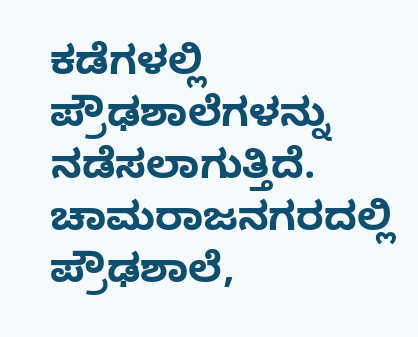ಕಡೆಗಳಲ್ಲಿ ಪ್ರೌಢಶಾಲೆಗಳನ್ನು ನಡೆಸಲಾಗುತ್ತಿದೆ. ಚಾಮರಾಜನಗರದಲ್ಲಿ ಪ್ರೌಢಶಾಲೆ,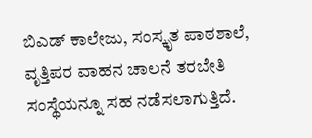ಬಿಎಡ್ ಕಾಲೇಜು, ಸಂಸ್ಕೃತ ಪಾಠಶಾಲೆ, ವೃತ್ತಿಪರ ವಾಹನ ಚಾಲನೆ ತರಬೇತಿ ಸಂಸ್ಥೆಯನ್ನೂ ಸಹ ನಡೆಸಲಾಗುತ್ತಿದೆ.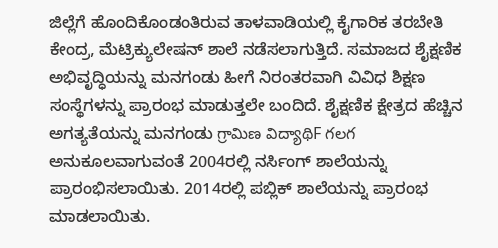ಜಿಲ್ಲೆಗೆ ಹೊಂದಿಕೊಂಡಂತಿರುವ ತಾಳವಾಡಿಯಲ್ಲಿ ಕೈಗಾರಿಕ ತರಬೇತಿ ಕೇಂದ್ರ, ಮೆಟ್ರಿಕ್ಯುಲೇಷನ್ ಶಾಲೆ ನಡೆಸಲಾಗುತ್ತಿದೆ. ಸಮಾಜದ ಶೈಕ್ಷಣಿಕ ಅಭಿವೃದ್ಧಿಯನ್ನು ಮನಗಂಡು ಹೀಗೆ ನಿರಂತರವಾಗಿ ವಿವಿಧ ಶಿಕ್ಷಣ ಸಂಸ್ಥೆಗಳನ್ನು ಪ್ರಾರಂಭ ಮಾಡುತ್ತಲೇ ಬಂದಿದೆ. ಶೈಕ್ಷಣಿಕ ಕ್ಷೇತ್ರದ ಹೆಚ್ಚಿನ ಅಗತ್ಯತೆಯನ್ನು ಮನಗಂಡು గ్రామిణ విద్యాథిF గలగ ಅನುಕೂಲವಾಗುವಂತೆ 2004ರಲ್ಲಿ ನರ್ಸಿಂಗ್ ಶಾಲೆಯನ್ನು ಪ್ರಾರಂಭಿಸಲಾಯಿತು. 2014ರಲ್ಲಿ ಪಬ್ಲಿಕ್ ಶಾಲೆಯನ್ನು ಪ್ರಾರಂಭ ಮಾಡಲಾಯಿತು.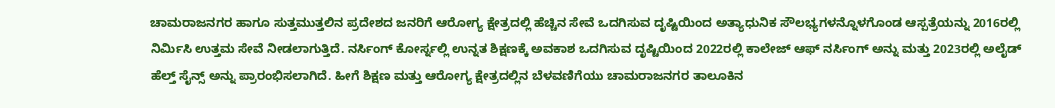ಚಾಮರಾಜನಗರ ಹಾಗೂ ಸುತ್ತಮುತ್ತಲಿನ ಪ್ರದೇಶದ ಜನರಿಗೆ ಆರೋಗ್ಯ ಕ್ಷೇತ್ರದಲ್ಲಿ ಹೆಚ್ಚಿನ ಸೇವೆ ಒದಗಿಸುವ ದೃಷ್ಟಿಯಿಂದ ಅತ್ಯಾಧುನಿಕ ಸೌಲಭ್ಯಗಳನ್ನೊಳಗೊಂಡ ಆಸ್ಪತ್ರೆಯನ್ನು 2016ರಲ್ಲಿ ನಿರ್ಮಿಸಿ ಉತ್ತಮ ಸೇವೆ ನೀಡಲಾಗುತ್ತಿದೆ. ನರ್ಸಿಂಗ್ ಕೋರ್ಸ್ನಲ್ಲಿ ಉನ್ನತ ಶಿಕ್ಷಣಕ್ಕೆ ಅವಕಾಶ ಒದಗಿಸುವ ದೃಷ್ಟಿಯಿಂದ 2022ರಲ್ಲಿ ಕಾಲೇಜ್ ಆಫ್ ನರ್ಸಿಂಗ್ ಅನ್ನು ಮತ್ತು 2023ರಲ್ಲಿ ಅಲೈಡ್ ಹೆಲ್ತ್ ಸೈನ್ಸ್ ಅನ್ನು ಪ್ರಾರಂಭಿಸಲಾಗಿದೆ. ಹೀಗೆ ಶಿಕ್ಷಣ ಮತ್ತು ಆರೋಗ್ಯ ಕ್ಷೇತ್ರದಲ್ಲಿನ ಬೆಳವಣಿಗೆಯು ಚಾಮರಾಜನಗರ ತಾಲೂಕಿನ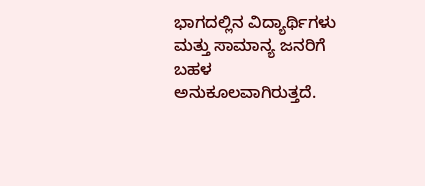ಭಾಗದಲ್ಲಿನ ವಿದ್ಯಾರ್ಥಿಗಳು ಮತ್ತು ಸಾಮಾನ್ಯ ಜನರಿಗೆ ಬಹಳ ಅನುಕೂಲವಾಗಿರುತ್ತದೆ.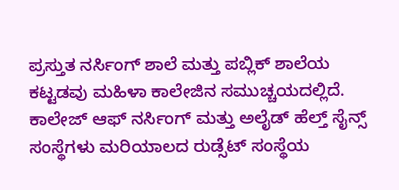ಪ್ರಸ್ತುತ ನರ್ಸಿಂಗ್ ಶಾಲೆ ಮತ್ತು ಪಬ್ಲಿಕ್ ಶಾಲೆಯ ಕಟ್ಟಡವು ಮಹಿಳಾ ಕಾಲೇಜಿನ ಸಮುಚ್ಚಯದಲ್ಲಿದೆ. ಕಾಲೇಜ್ ಆಫ್ ನರ್ಸಿಂಗ್ ಮತ್ತು ಅಲೈಡ್ ಹೆಲ್ತ್ ಸೈನ್ಸ್ ಸಂಸ್ಥೆಗಳು ಮರಿಯಾಲದ ರುಡ್ಸೆಟ್ ಸಂಸ್ಥೆಯ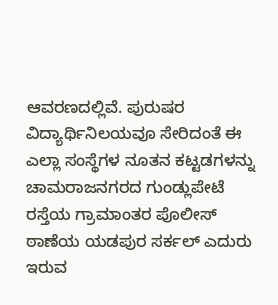ಆವರಣದಲ್ಲಿವೆ. ಪುರುಷರ ವಿದ್ಯಾರ್ಥಿನಿಲಯವೂ ಸೇರಿದಂತೆ ಈ ಎಲ್ಲಾ ಸಂಸ್ಥೆಗಳ ನೂತನ ಕಟ್ಟಡಗಳನ್ನು ಚಾಮರಾಜನಗರದ ಗುಂಡ್ಲುಪೇಟೆ ರಸ್ತೆಯ ಗ್ರಾಮಾಂತರ ಪೊಲೀಸ್ ಠಾಣೆಯ ಯಡಪುರ ಸರ್ಕಲ್ ಎದುರು ಇರುವ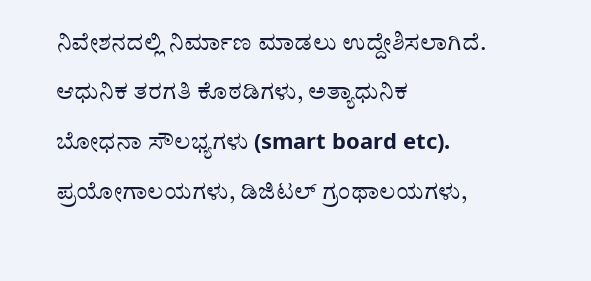ನಿವೇಶನದಲ್ಲಿ ನಿರ್ಮಾಣ ಮಾಡಲು ಉದ್ದೇಶಿಸಲಾಗಿದೆ. ಆಧುನಿಕ ತರಗತಿ ಕೊಠಡಿಗಳು, ಅತ್ಯಾಧುನಿಕ ಬೋಧನಾ ಸೌಲಭ್ಯಗಳು (smart board etc). ಪ್ರಯೋಗಾಲಯಗಳು, ಡಿಜಿಟಲ್ ಗ್ರಂಥಾಲಯಗಳು,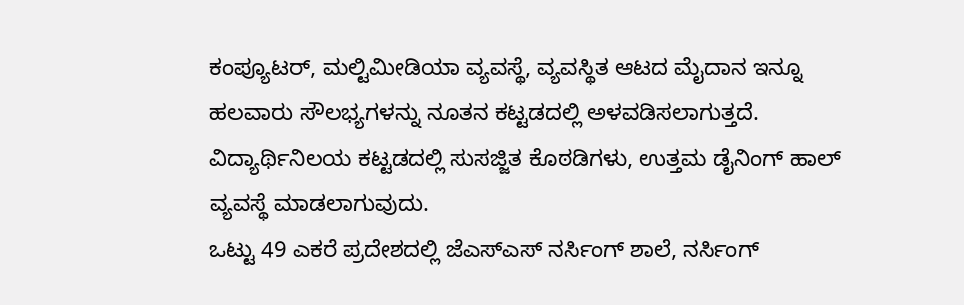ಕಂಪ್ಯೂಟರ್, ಮಲ್ಟಿಮೀಡಿಯಾ ವ್ಯವಸ್ಥೆ, ವ್ಯವಸ್ಥಿತ ಆಟದ ಮೈದಾನ ಇನ್ನೂ ಹಲವಾರು ಸೌಲಭ್ಯಗಳನ್ನು ನೂತನ ಕಟ್ಟಡದಲ್ಲಿ ಅಳವಡಿಸಲಾಗುತ್ತದೆ. ವಿದ್ಯಾರ್ಥಿನಿಲಯ ಕಟ್ಟಡದಲ್ಲಿ ಸುಸಜ್ಜಿತ ಕೊಠಡಿಗಳು, ಉತ್ತಮ ಡೈನಿಂಗ್ ಹಾಲ್ ವ್ಯವಸ್ಥೆ ಮಾಡಲಾಗುವುದು.
ಒಟ್ಟು 49 ಎಕರೆ ಪ್ರದೇಶದಲ್ಲಿ ಜೆಎಸ್ಎಸ್ ನರ್ಸಿಂಗ್ ಶಾಲೆ, ನರ್ಸಿಂಗ್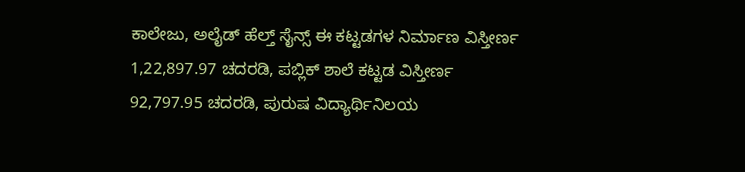ಕಾಲೇಜು, ಅಲೈಡ್ ಹೆಲ್ತ್ ಸೈನ್ಸ್ ಈ ಕಟ್ಟಡಗಳ ನಿರ್ಮಾಣ ವಿಸ್ತೀರ್ಣ 1,22,897.97 ಚದರಡಿ, ಪಬ್ಲಿಕ್ ಶಾಲೆ ಕಟ್ಟಡ ವಿಸ್ತೀರ್ಣ 92,797.95 ಚದರಡಿ, ಪುರುಷ ವಿದ್ಯಾರ್ಥಿನಿಲಯ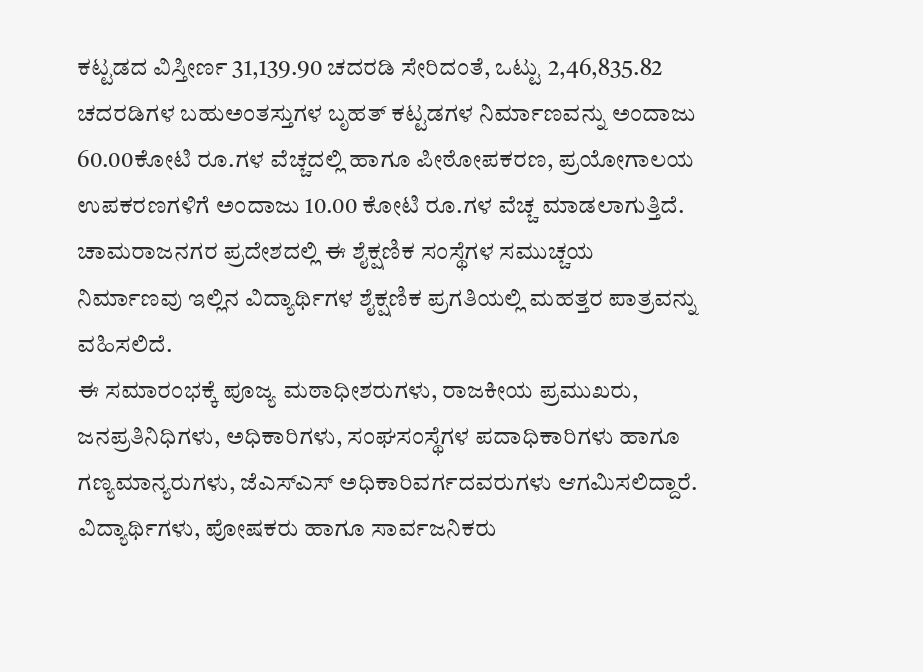ಕಟ್ಟಡದ ವಿಸ್ತೀರ್ಣ 31,139.90 ಚದರಡಿ ಸೇರಿದಂತೆ, ಒಟ್ಟು 2,46,835.82 ಚದರಡಿಗಳ ಬಹುಅಂತಸ್ತುಗಳ ಬೃಹತ್ ಕಟ್ಟಡಗಳ ನಿರ್ಮಾಣವನ್ನು ಅಂದಾಜು 60.00ಕೋಟಿ ರೂ.ಗಳ ವೆಚ್ಚದಲ್ಲಿ ಹಾಗೂ ಪೀಠೋಪಕರಣ, ಪ್ರಯೋಗಾಲಯ ಉಪಕರಣಗಳಿಗೆ ಅಂದಾಜು 10.00 ಕೋಟಿ ರೂ.ಗಳ ವೆಚ್ಚ ಮಾಡಲಾಗುತ್ತಿದೆ. ಚಾಮರಾಜನಗರ ಪ್ರದೇಶದಲ್ಲಿ ಈ ಶೈಕ್ಷಣಿಕ ಸಂಸ್ಥೆಗಳ ಸಮುಚ್ಚಯ ನಿರ್ಮಾಣವು ಇಲ್ಲಿನ ವಿದ್ಯಾರ್ಥಿಗಳ ಶೈಕ್ಷಣಿಕ ಪ್ರಗತಿಯಲ್ಲಿ ಮಹತ್ತರ ಪಾತ್ರವನ್ನು ವಹಿಸಲಿದೆ.
ಈ ಸಮಾರಂಭಕ್ಕೆ ಪೂಜ್ಯ ಮಠಾಧೀಶರುಗಳು, ರಾಜಕೀಯ ಪ್ರಮುಖರು, ಜನಪ್ರತಿನಿಧಿಗಳು, ಅಧಿಕಾರಿಗಳು, ಸಂಘಸಂಸ್ಥೆಗಳ ಪದಾಧಿಕಾರಿಗಳು ಹಾಗೂ ಗಣ್ಯಮಾನ್ಯರುಗಳು, ಜೆಎಸ್ಎಸ್ ಅಧಿಕಾರಿವರ್ಗದವರುಗಳು ಆಗಮಿಸಲಿದ್ದಾರೆ. ವಿದ್ಯಾರ್ಥಿಗಳು, ಪೋಷಕರು ಹಾಗೂ ಸಾರ್ವಜನಿಕರು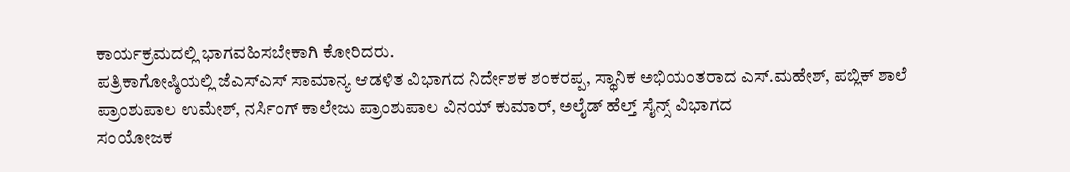ಕಾರ್ಯಕ್ರಮದಲ್ಲಿ ಭಾಗವಹಿಸಬೇಕಾಗಿ ಕೋರಿದರು.
ಪತ್ರಿಕಾಗೋಷ್ಠಿಯಲ್ಲಿ ಜೆಎಸ್ಎಸ್ ಸಾಮಾನ್ಯ ಆಡಳಿತ ವಿಭಾಗದ ನಿರ್ದೇಶಕ ಶಂಕರಪ್ಪ, ಸ್ಥಾನಿಕ ಅಭಿಯಂತರಾದ ಎಸ್.ಮಹೇಶ್, ಪಬ್ಲಿಕ್ ಶಾಲೆ ಪ್ರಾಂಶುಪಾಲ ಉಮೇಶ್, ನರ್ಸಿಂಗ್ ಕಾಲೇಜು ಪ್ರಾಂಶುಪಾಲ ವಿನಯ್ ಕುಮಾರ್, ಅಲೈಡ್ ಹೆಲ್ತ್ ಸೈನ್ಸ್ ವಿಭಾಗದ
ಸಂಯೋಜಕ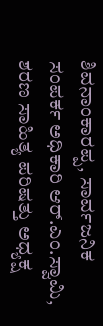ಶಿವನಾಂಕಾರಪ್ಪ, ಸಾರ್ವಜನಿಕ ಸಂಪರ್ಕ ಅಧಿಕಾರಿ ಆರ್.ಎಂ.ಸ್ವಾಮಿ, ಶರಣ ಸಾಹಿತ್ಯ ಪರಿಷತ್ತು ಅಧ್ಯಕ್ಷ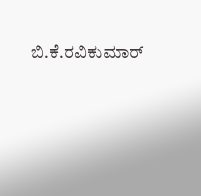ಬಿ.ಕೆ.ರವಿಕುಮಾರ್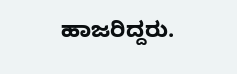ಹಾಜರಿದ್ದರು.